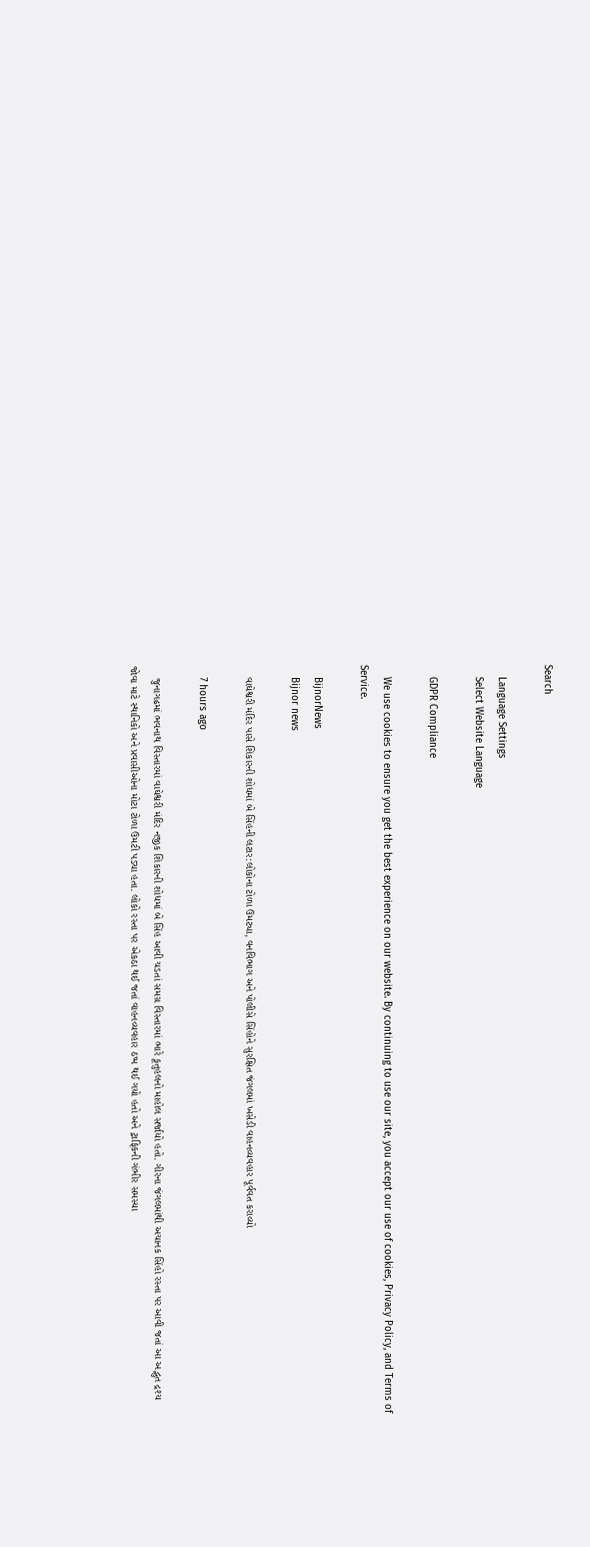Search

    Language Settings
    Select Website Language

    GDPR Compliance

    We use cookies to ensure you get the best experience on our website. By continuing to use our site, you accept our use of cookies, Privacy Policy, and Terms of Service.

    BijnorNews
    Bijnor news

    વાઘેશ્વરી મંદિર પાસે શિકારની શોધમાં બે સિંહની લટાર:લોકોના ટોળા ઉમટ્યા, વનવિભાગ અને પોલીસે સિંહોને સુરક્ષિત જંગલમાં ખસેડી વાહનવ્યવહાર પૂર્વવત કરાવ્યો

    7 hours ago

    જુનાગઢમાં ભવનાથ વિસ્તારમાં વાઘેશ્વરી મંદિર નજીક શિકારની શોધમાં બે સિંહ આવી ચડતાં સમગ્ર વિસ્તારમાં ભારે કૂતુહલનો માહોલ સર્જાયો હતો. ગીરના જંગલમાંથી અચાનક સિંહો રસ્તા પર આવી જતાં આ અદ્ભુત દ્રશ્ય જોવા માટે સ્થાનિકો અને પ્રવાસીઓના મોટા ટોળા ઉમટી પડ્યા હતા. લોકો રસ્તા પર એકઠા થઈ જતાં વાહનવ્યવહાર ઠપ્પ થઈ ગયો હતો અને ટ્રાફિકની ગંભીર સમસ્યા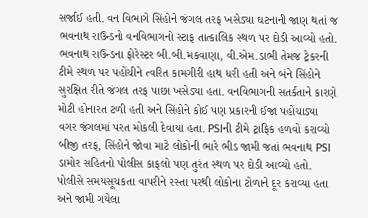સર્જાઈ હતી. વન વિભાગે સિંહોને જંગલ તરફ ખસેડ્યા ઘટનાની જાણ થતાં જ ભવનાથ રાઉન્ડનો વનવિભાગનો સ્ટાફ તાત્કાલિક સ્થળ પર દોડી આવ્યો હતો. ભવનાથ રાઉન્ડના ફોરેસ્ટર બી.બી.મકવાણા, વી.એમ.ડાભી તેમજ ટ્રેકરની ટીમે સ્થળ પર પહોંચીને ત્વરિત કામગીરી હાથ ધરી હતી અને બંને સિંહોને સુરક્ષિત રીતે જંગલ તરફ પાછા ખસેડ્યા હતા. વનવિભાગની સતર્કતાને કારણે મોટી હોનારત ટળી હતી અને સિંહોને કોઈ પણ પ્રકારની ઈજા પહોંચાડ્યા વગર જંગલમાં પરત મોકલી દેવાયા હતા. PSIની ટીમે ટ્રાફિક હળવો કરાવ્યો બીજી તરફ, સિંહોને જોવા માટે લોકોની ભારે ભીડ જામી જતાં ભવનાથ PSI ડામોર સહિતનો પોલીસ કાફલો પણ તુરંત સ્થળ પર દોડી આવ્યો હતો. પોલીસે સમયસૂચકતા વાપરીને રસ્તા પરથી લોકોના ટોળાને દૂર કરાવ્યા હતા અને જામી ગયેલા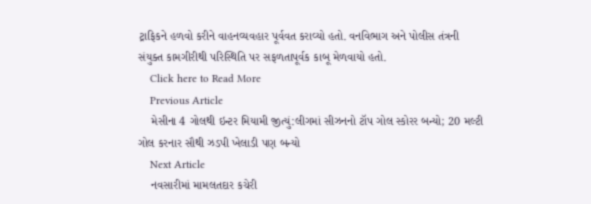ટ્રાફિકને હળવો કરીને વાહનવ્યવહાર પૂર્વવત કરાવ્યો હતો. વનવિભાગ અને પોલીસ તંત્રની સંયુક્ત કામગીરીથી પરિસ્થિતિ પર સફળતાપૂર્વક કાબૂ મેળવાયો હતો.
    Click here to Read More
    Previous Article
    મેસીના 4 ગોલથી ઇન્ટર મિયામી જીત્યું:લીગમાં સીઝનનો ટૉપ ગોલ સ્કોરર બન્યો; 20 મલ્ટી ગોલ કરનાર સૌથી ઝડપી ખેલાડી પણ બન્યો
    Next Article
    નવસારીમાં મામલતદાર કચેરી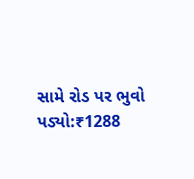સામે રોડ પર ભુવો પડ્યો:₹1288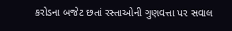કરોડના બજેટ છતાં રસ્તાઓની ગુણવત્તા પર સવાલ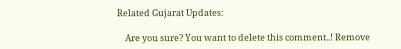Related Gujarat Updates:

    Are you sure? You want to delete this comment..! Remove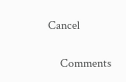Cancel

    Comments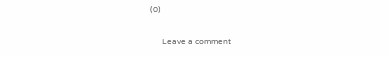(0)

      Leave a comment